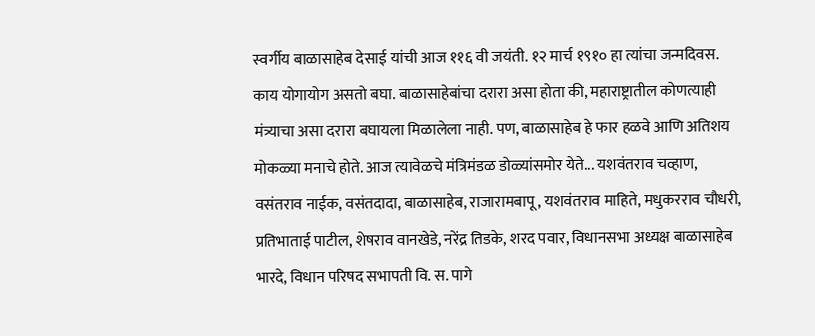स्वर्गीय बाळासाहेब देसाई यांची आज ११६ वी जयंती. १२ मार्च १९१० हा त्यांचा जन्मदिवस. काय योगायोग असतो बघा. बाळासाहेबांचा दरारा असा होता की, महाराष्ट्रातील कोणत्याही मंत्र्याचा असा दरारा बघायला मिळालेला नाही. पण, बाळासाहेब हे फार हळवे आणि अतिशय मोकळ्या मनाचे होते. आज त्यावेळचे मंत्रिमंडळ डोळ्यांसमोर येते... यशवंतराव चव्हाण, वसंतराव नाईक, वसंतदादा, बाळासाहेब, राजारामबापू, यशवंतराव माहिते, मधुकरराव चौधरी, प्रतिभाताई पाटील, शेषराव वानखेडे, नरेंद्र तिडके, शरद पवार, विधानसभा अध्यक्ष बाळासाहेब भारदे, विधान परिषद सभापती वि. स. पागे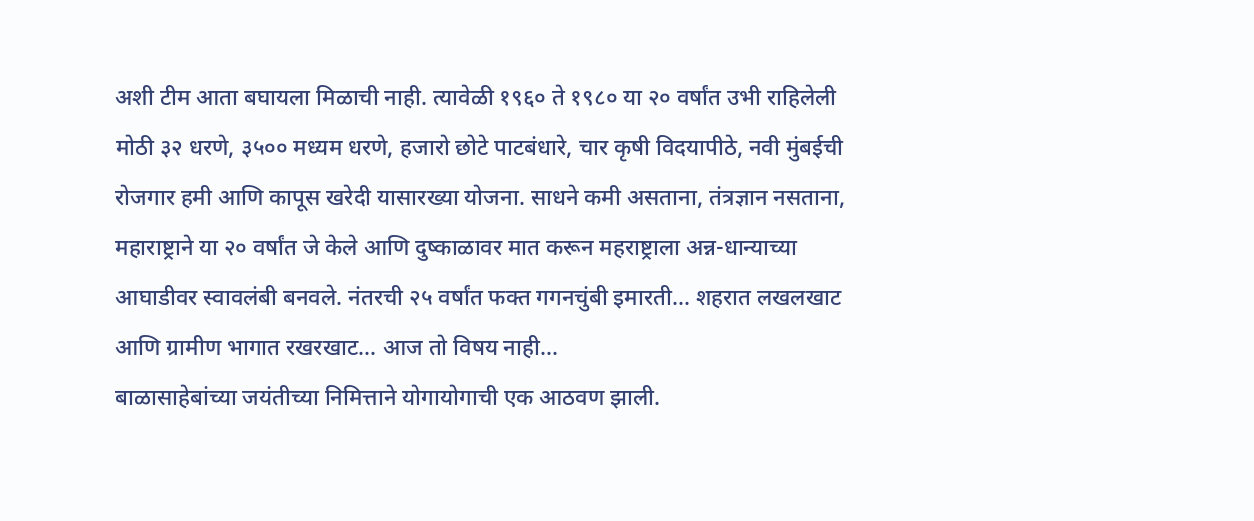अशी टीम आता बघायला मिळाची नाही. त्यावेळी १९६० ते १९८० या २० वर्षांत उभी राहिलेली मोठी ३२ धरणे, ३५०० मध्यम धरणे, हजारो छोटे पाटबंधारे, चार कृषी विदयापीठे, नवी मुंबईची रोजगार हमी आणि कापूस खरेदी यासारख्या योजना. साधने कमी असताना, तंत्रज्ञान नसताना, महाराष्ट्राने या २० वर्षांत जे केले आणि दुष्काळावर मात करून महराष्ट्राला अन्न-धान्याच्या आघाडीवर स्वावलंबी बनवले. नंतरची २५ वर्षांत फक्त गगनचुंबी इमारती... शहरात लखलखाट आणि ग्रामीण भागात रखरखाट... आज तो विषय नाही...
बाळासाहेबांच्या जयंतीच्या निमित्ताने योगायोगाची एक आठवण झाली.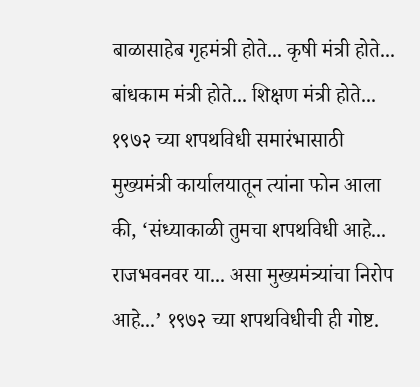बाळासाहेब गृहमंत्री होते... कृषी मंत्री होते... बांधकाम मंत्री होते... शिक्षण मंत्री होते... १९७२ च्या शपथविधी समारंभासाठी मुख्यमंत्री कार्यालयातून त्यांना फोन आला की, ‘संध्याकाळी तुमचा शपथविधी आहे... राजभवनवर या... असा मुख्यमंत्र्यांचा निरोप आहे...’ १९७२ च्या शपथविधीची ही गोष्ट.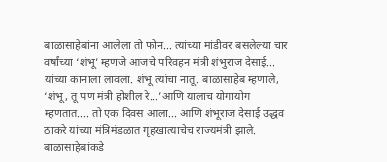बाळासाहेबांना आलेला तो फोन... त्यांच्या मांडीवर बसलेल्या चार वर्षांच्या ‘शंभू’ म्हणजे आजचे परिवहन मंत्री शंभुराज देसाई... यांच्या कानाला लावला. शंभू त्यांचा नातू. बाळासाहेब म्हणाले, ‘शंभू, तू पण मंत्री होशील रे...’आणि यालाच योगायोग म्हणतात.... तो एक दिवस आला... आणि शंभूराज देसाई उद्धव ठाकरे यांच्या मंत्रिमंडळात गृहखात्याचेच राज्यमंत्री झाले. बाळासाहेबांकडे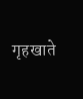गृहखाते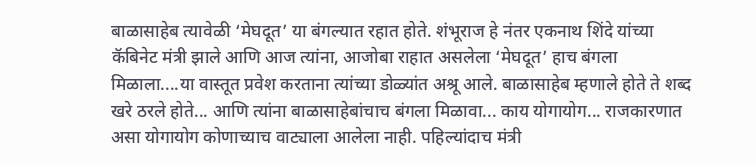बाळासाहेब त्यावेळी ‘मेघदूत’ या बंगल्यात रहात होते. शंभूराज हे नंतर एकनाथ शिंदे यांच्या कॅबिनेट मंत्री झाले आणि आज त्यांना, आजोबा राहात असलेला ‘मेघदूत’ हाच बंगला मिळाला....या वास्तूत प्रवेश करताना त्यांच्या डोळ्यांत अश्रू आले. बाळासाहेब म्हणाले होते ते शब्द खरे ठरले होते... आणि त्यांना बाळासाहेबांचाच बंगला मिळावा... काय योगायोग... राजकारणात असा योगायोग कोणाच्याच वाट्याला आलेला नाही. पहिल्यांदाच मंत्री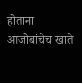होताना आजोबांचेच खाते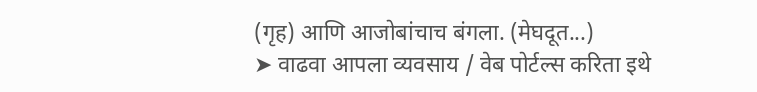(गृह) आणि आजोबांचाच बंगला. (मेघदूत...)
➤ वाढवा आपला व्यवसाय / वेब पोर्टल्स करिता इथे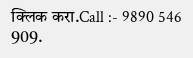क्लिक करा.Call :- 9890 546 909.